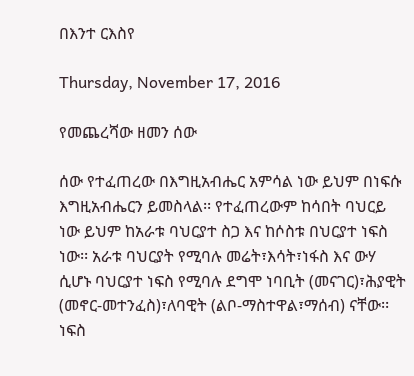በእንተ ርእስየ

Thursday, November 17, 2016

የመጨረሻው ዘመን ሰው

ሰው የተፈጠረው በእግዚአብሔር አምሳል ነው ይህም በነፍሱ እግዚአብሔርን ይመስላል፡፡ የተፈጠረውም ከሳበት ባህርይ ነው ይህም ከአራቱ ባህርያተ ስጋ እና ከሶስቱ በህርያተ ነፍስ ነው፡፡ አራቱ ባህርያት የሚባሉ መሬት፣እሳት፣ነፋስ እና ውሃ ሲሆኑ ባህርያተ ነፍስ የሚባሉ ደግሞ ነባቢት (መናገር)፣ሕያዊት (መኖር-መተንፈስ)፣ለባዊት (ልቦ-ማስተዋል፣ማሰብ) ናቸው፡፡ ነፍስ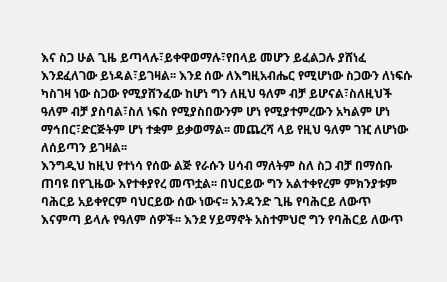እና ስጋ ሁል ጊዜ ይጣላሉ፣ይቀዋወማሉ፣የበላይ መሆን ይፈልጋሉ ያሸነፈ እንደፈለገው ይነዳል፣ይገዛል፡፡ እንደ ሰው ለእግዚአብሔር የሚሆነው ስጋውን ለነፍሱ ካስገዛ ነው ስጋው የሚያሸንፈው ከሆነ ግን ለዚህ ዓለም ብቻ ይሆናል፣ስለዚህች ዓለም ብቻ ያስባል፣ስለ ነፍስ የሚያስበውንም ሆነ የሚያተምረውን አካልም ሆነ ማኅበር፣ድርጅትም ሆነ ተቋም ይቃወማል፡፡ መጨረሻ ላይ የዚህ ዓለም ገዢ ለሆነው ለሰይጣን ይገዛል፡፡
እንግዲህ ከዚህ የተነሳ የሰው ልጅ የራሱን ሀሳብ ማለትም ስለ ስጋ ብቻ በማሰቡ ጠባዩ በየጊዜው እየተቀያየረ መጥቷል፡፡ በህርይው ግን አልተቀየረም ምክንያቱም ባሕርይ አይቀየርም ባህርይው ሰው ነውና፡፡ አንዳንድ ጊዜ የባሕርይ ለውጥ እናምጣ ይላሉ የዓለም ሰዎች፡፡ እንደ ሃይማኖት አስተምህሮ ግን የባሕርይ ለውጥ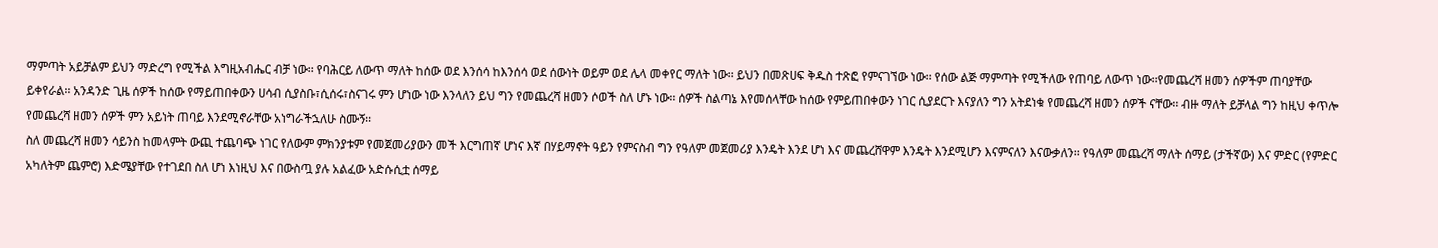ማምጣት አይቻልም ይህን ማድረግ የሚችል እግዚአብሔር ብቻ ነው፡፡ የባሕርይ ለውጥ ማለት ከሰው ወደ እንሰሳ ከእንሰሳ ወደ ሰውነት ወይም ወደ ሌላ መቀየር ማለት ነው፡፡ ይህን በመጽሀፍ ቅዱስ ተጽፎ የምናገኘው ነው፡፡ የሰው ልጅ ማምጣት የሚችለው የጠባይ ለውጥ ነው፡፡የመጨረሻ ዘመን ሰዎችም ጠባያቸው ይቀየራል፡፡ አንዳንድ ጊዜ ሰዎች ከሰው የማይጠበቀውን ሀሳብ ሲያስቡ፣ሲሰሩ፣ስናገሩ ምን ሆነው ነው እንላለን ይህ ግን የመጨረሻ ዘመን ሶወች ስለ ሆኑ ነው፡፡ ሰዎች ስልጣኔ እየመሰላቸው ከሰው የምይጠበቀውን ነገር ሲያደርጉ እናያለን ግን አትደነቁ የመጨረሻ ዘመን ሰዎች ናቸው፡፡ ብዙ ማለት ይቻላል ግን ከዚህ ቀጥሎ የመጨረሻ ዘመን ሰዎች ምን አይነት ጠባይ እንደሚኖራቸው አነግራችኋለሁ ስሙኝ፡፡
ስለ መጨረሻ ዘመን ሳይንስ ከመላምት ውጪ ተጨባጭ ነገር የለውም ምክንያቱም የመጀመሪያውን መች እርግጠኛ ሆነና እኛ በሃይማኖት ዓይን የምናስብ ግን የዓለም መጀመሪያ እንዴት እንደ ሆነ እና መጨረሸዋም እንዴት እንደሚሆን እናምናለን እናውቃለን፡፡ የዓለም መጨረሻ ማለት ሰማይ (ታችኛው) እና ምድር (የምድር አካለትም ጨምሮ) እድሜያቸው የተገደበ ስለ ሆነ እነዚህ እና በውስጧ ያሉ አልፈው አድሱሲቷ ሰማይ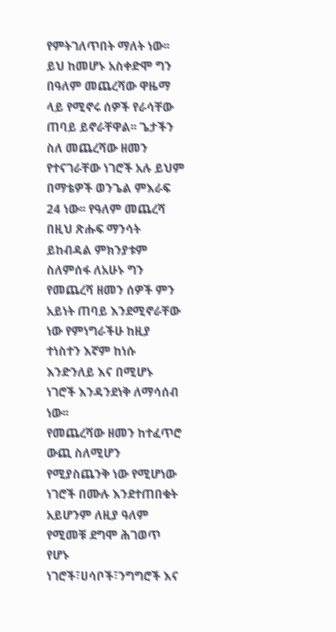የምትገለጥበት ማለት ነው፡፡ይህ ከመሆኑ አስቀድሞ ግን በዓለም መጨረሻው ዋዜማ ላይ የሚኖሩ ሰዎች የራሳቸው ጠባይ ይኖራቸዋል፡፡ ጌታችን ስለ መጨረሻው ዘመን የተናገራቸው ነገሮች አሉ ይህም በማቴዎች ወንጌል ምእራፍ 24 ነው፡፡ የዓለም መጨረሻ በዚህ ጽሑፍ ማንሳት ይከብዳል ምክንያቱም ስለምሰፋ ለአሁኑ ግን የመጨረሻ ዘመን ሰዎች ምን አይነት ጠባይ እንደሚኖራቸው ነው የምነግራችሁ ከዚያ ተነስተን እኛም ከነሱ እንድንለይ እና በሚሆኑ ነገሮች እንዳንደነቅ ለማሳሰብ ነው፡፡
የመጨረሻው ዘመን ከተፈጥሮ ውጪ ስለሚሆን የሚያስጨንቅ ነው የሚሆነው ነገሮች በሙሉ እንደተጠበቁት አይሆንም ለዚያ ዓለም የሚመቹ ደግሞ ሕገወጥ የሆኑ ነገሮች፣ሀሳቦች፣ንግግሮች እና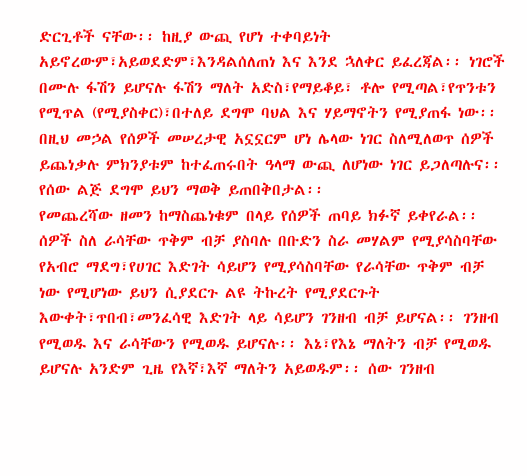ድርጊቶች ናቸው፡፡ ከዚያ ውጪ የሆነ ተቀባይነት አይኖረውም፣አይወደድም፣እንዳልሰለጠነ እና እንደ ኋለቀር ይፈረጃል፡፡ ነገሮች በሙሉ ፋሽን ይሆናሉ ፋሽን ማለት አድስ፣የማይቆይ፣ ቶሎ የሚጣል፣የጥንቱን የሚጥል (የሚያስቀር)፣በተለይ ደግሞ ባህል እና ሃይማኖትን የሚያጠፋ ነው፡፡ በዚህ መኃል የሰዎች መሠረታዊ አኗኗርም ሆነ ሌላው ነገር ስለሚለወጥ ሰዎች ይጨነቃሉ ምክንያቱም ከተፈጠሩበት ዓላማ ውጪ ለሆነው ነገር ይጋለጣሉና፡፡ የሰው ልጅ ደግሞ ይህን ማወቅ ይጠበቅበታል፡፡
የመጨረሻው ዘመን ከማስጨነቁም በላይ የሰዎች ጠባይ ክፉኛ ይቀየራል፡፡ ሰዎች ስለ ራሳቸው ጥቅም ብቻ ያስባሉ በቡድን ስራ መሃልም የሚያሳስባቸው የአብሮ ማደግ፣የሀገር እድገት ሳይሆን የሚያሳስባቸው የራሳቸው ጥቅም ብቻ ነው የሚሆነው ይህን ሲያደርጉ ልዩ ትኩረት የሚያደርጉት እውቀት፣ጥበብ፣መንፈሳዊ እድገት ላይ ሳይሆን ገንዘብ ብቻ ይሆናል፡፡ ገንዘብ የሚወዱ እና ራሳቸውን የሚወዱ ይሆናሉ፡፡ እኔ፣የእኔ ማለትን ብቻ የሚወዱ ይሆናሉ አንድም ጊዜ የእኛ፣እኛ ማለትን አይወዱም፡፡ ሰው ገንዘብ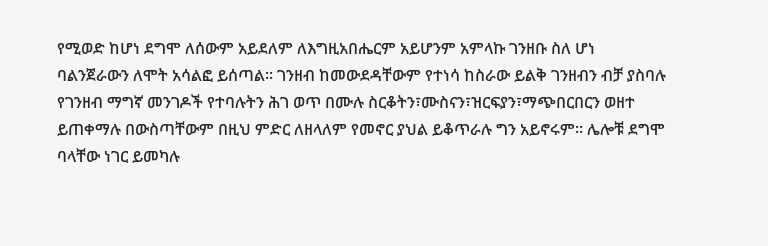የሚወድ ከሆነ ደግሞ ለሰውም አይደለም ለእግዚአበሔርም አይሆንም አምላኩ ገንዘቡ ስለ ሆነ ባልንጀራውን ለሞት አሳልፎ ይሰጣል፡፡ ገንዘብ ከመውደዳቸውም የተነሳ ከስራው ይልቅ ገንዘብን ብቻ ያስባሉ የገንዘብ ማግኛ መንገዶች የተባሉትን ሕገ ወጥ በሙሉ ስርቆትን፣ሙስናን፣ዝርፍያን፣ማጭበርበርን ወዘተ ይጠቀማሉ በውስጣቸውም በዚህ ምድር ለዘላለም የመኖር ያህል ይቆጥራሉ ግን አይኖሩም፡፡ ሌሎቹ ደግሞ ባላቸው ነገር ይመካሉ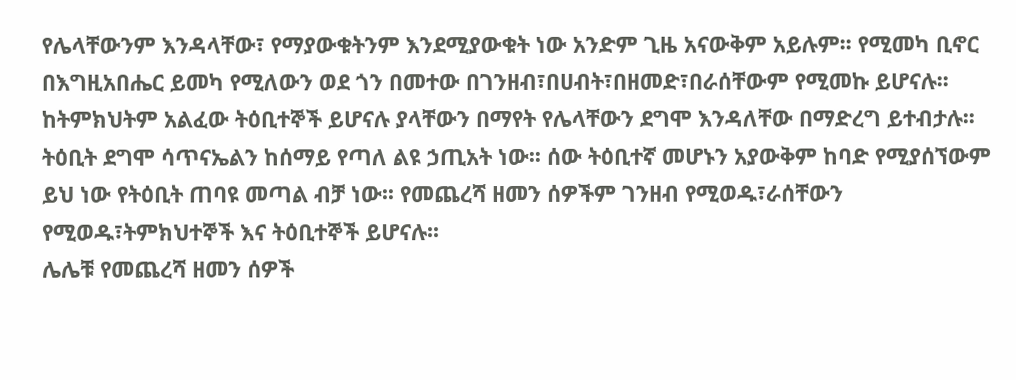የሌላቸውንም እንዳላቸው፣ የማያውቁትንም እንደሚያውቁት ነው አንድም ጊዜ አናውቅም አይሉም፡፡ የሚመካ ቢኖር በእግዚአበሔር ይመካ የሚለውን ወደ ጎን በመተው በገንዘብ፣በሀብት፣በዘመድ፣በራሰቸውም የሚመኩ ይሆናሉ፡፡ከትምክህትም አልፈው ትዕቢተኞች ይሆናሉ ያላቸውን በማየት የሌላቸውን ደግሞ እንዳለቸው በማድረግ ይተብታሉ፡፡ ትዕቢት ደግሞ ሳጥናኤልን ከሰማይ የጣለ ልዩ ኃጢአት ነው፡፡ ሰው ትዕቢተኛ መሆኑን አያውቅም ከባድ የሚያሰኘውም ይህ ነው የትዕቢት ጠባዩ መጣል ብቻ ነው፡፡ የመጨረሻ ዘመን ሰዎችም ገንዘብ የሚወዱ፣ራሰቸውን የሚወዱ፣ትምክህተኞች እና ትዕቢተኞች ይሆናሉ፡፡
ሌሌቹ የመጨረሻ ዘመን ሰዎች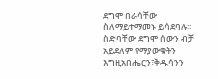ደግሞ በራሳቸው ስለማይተማመኑ ይሳደባሉ፡፡ ስድባቸው ደግሞ ሰውን ብቻ አይደለም የማያውቁትን እግዚአበሔርን፣ቅዱሳንን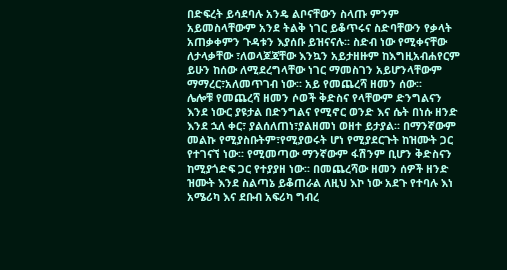በድፍረት ይሳደባሉ አንዴ ልቦናቸውን ስላጡ ምንም አይመስላቸውም አንደ ትልቅ ነገር ይቆጥሩና ስድባቸውን የቃላት አጠቃቀምን ጉዳቱን እያሰቡ ይዝናናሉ፡፡ ስድብ ነው የሚቀናቸው ለታላቃቸው ፣ለወላጆጃቸው እንኳን አይታዘዙም ከእግዚአብሐየርም ይሁን ከሰው ለሚደረግላቸው ነገር ማመስገን አይሆንላቸውም ማማረር፣አለመጥገብ ነው፡፡ አይ የመጨረሻ ዘመን ሰው፡፡
ሌሎቹ የመጨረሻ ዘመን ሶወች ቅድስና የላቸውም ድንግልናን እንደ ነውር ያዩታል በድንግልና የሚኖር ወንድ እና ሴት በነሱ ዘንድ እንደ ኋለ ቀር፣ ያልሰለጠነ፣ያልዘመነ ወዘተ ይታያል፡፡ በማንኛውም መልኩ የሚያስቡትም፣የሚያወሩት ሆነ የሚያደርጉት ከዝሙት ጋር የተገናኘ ነው፡፡ የሚመጣው ማንኛውም ፋሽንም ቢሆን ቅድስናን ከሚያጎድፍ ጋር የተያያዘ ነው፡፡ በመጨረሻው ዘመን ሰዎች ዘንድ ዝሙት እንደ ስልጣኔ ይቆጠራል ለዚህ እኮ ነው አደጉ የተባሉ እነ አሜሪካ እና ደቡብ አፍሪካ ግብረ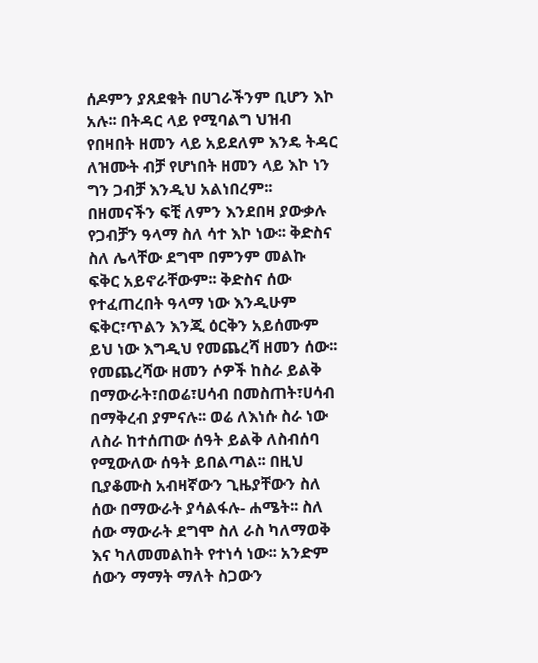ሰዶምን ያጸደቁት በሀገራችንም ቢሆን እኮ አሉ፡፡ በትዳር ላይ የሚባልግ ህዝብ የበዛበት ዘመን ላይ አይደለም እንዴ ትዳር ለዝሙት ብቻ የሆነበት ዘመን ላይ እኮ ነን ግን ጋብቻ እንዲህ አልነበረም፡፡ በዘመናችን ፍቺ ለምን እንደበዛ ያውቃሉ የጋብቻን ዓላማ ስለ ሳተ እኮ ነው፡፡ ቅድስና ስለ ሌላቸው ደግሞ በምንም መልኩ ፍቅር አይኖራቸውም፡፡ ቅድስና ሰው የተፈጠረበት ዓላማ ነው እንዲሁም ፍቅር፣ጥልን እንጂ ዕርቅን አይሰሙም ይህ ነው እግዲህ የመጨረሻ ዘመን ሰው፡፡
የመጨረሻው ዘመን ሶዎች ከስራ ይልቅ በማውራት፣በወሬ፣ሀሳብ በመስጠት፣ሀሳብ በማቅረብ ያምናሉ፡፡ ወሬ ለእነሱ ስራ ነው ለስራ ከተሰጠው ሰዓት ይልቅ ለስብሰባ የሚውለው ሰዓት ይበልጣል፡፡ በዚህ ቢያቆሙስ አብዛኛውን ጊዜያቸውን ስለ ሰው በማውራት ያሳልፋሉ- ሐሜት፡፡ ስለ ሰው ማውራት ደግሞ ስለ ራስ ካለማወቅ እና ካለመመልከት የተነሳ ነው፡፡ አንድም ሰውን ማማት ማለት ስጋውን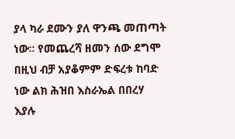ያላ ካራ ደሙን ያለ ዋንጫ መጠጣት ነው፡፡ የመጨረሻ ዘመን ሰው ደግሞ በዚህ ብቻ አያቆምም ድፍረቱ ከባድ ነው ልክ ሕዝበ እስራኤል በበረሃ እያሉ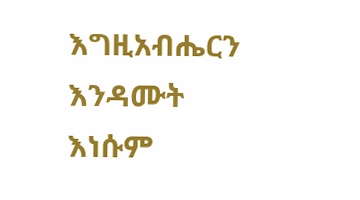እግዚአብሔርን እንዳሙት እነሱም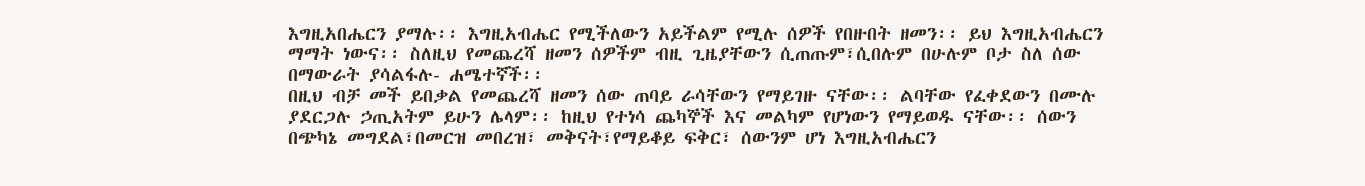እግዚአበሔርን ያማሉ፡፡ እግዚአብሔር የሚችለውን አይችልም የሚሉ ሰዎች የበዙበት ዘመን፡፡ ይህ እግዚአብሔርን ማማት ነውና፡፡ ስለዚህ የመጨረሻ ዘመን ሰዎችም ብዚ ጊዜያቸውን ሲጠጡም፣ሲበሉም በሁሉም ቦታ ስለ ሰው በማውራት ያሳልፋሉ- ሐሜተኛች፡፡
በዚህ ብቻ መች ይበቃል የመጨረሻ ዘመን ሰው ጠባይ ራሳቸውን የማይገዙ ናቸው፡፡ ልባቸው የፈቀደውን በሙሉ ያደርጋሉ ኃጢአትም ይሁን ሌላም፡፡ ከዚህ የተነሳ ጨካኞች እና መልካም የሆነውን የማይወዱ ናቸው፡፡ ሰውን በጭካኔ መግደል፣በመርዝ መበረዝ፣ መቅናት፣የማይቆይ ፍቅር፣ ሰውንም ሆነ እግዚአብሔርን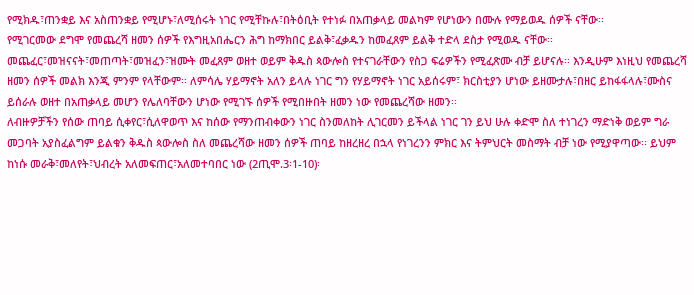የሚክዱ፣ጠንቋይ እና አስጠንቋይ የሚሆኑ፣ለሚሰሩት ነገር የሚቸኩሉ፣በትዕቢት የተነፉ በአጠቃላይ መልካም የሆነውን በሙሉ የማይወዱ ሰዎች ናቸው፡፡
የሚገርመው ደግሞ የመጨረሻ ዘመን ሰዎች የእግዚአበሔርን ሕግ ከማክበር ይልቅ፣ፈቃዱን ከመፈጸም ይልቅ ተድላ ደስታ የሚወዱ ናቸው፡፡ መጨፈር፣መዝናናት፣መጠጣት፣መዝፈን፣ዝሙት መፈጸም ወዘተ ወይም ቅዱስ ጳውሎስ የተናገራቸውን የስጋ ፍሬዎችን የሚፈጽሙ ብቻ ይሆናሉ፡፡ እንዲሁም እነዚህ የመጨረሻ ዘመን ሰዎች መልክ እንጂ ምንም የላቸውም፡፡ ለምሳሌ ሃይማኖት አለን ይላሉ ነገር ግን የሃይማኖት ነገር አይሰሩም፣ ክርስቲያን ሆነው ይዘሙታሉ፣በዘር ይከፋፋላሉ፣ሙስና ይሰራሉ ወዘተ በአጠቃላይ መሆን የሌለባቸውን ሆነው የሚገኙ ሰዎች የሚበዙበት ዘመን ነው የመጨረሻው ዘመን፡፡
ለብዙዎቻችን የሰው ጠባይ ሲቀየር፣ሲለዋወጥ እና ከሰው የማንጠብቀውን ነገር ስንመለከት ሊገርመን ይችላል ነገር ገን ይህ ሁሉ ቀድሞ ስለ ተነገረን ማድነቅ ወይም ግራ መጋባት አያስፈልግም ይልቁን ቅዱስ ጳውሎስ ስለ መጨረሻው ዘመን ሰዎች ጠባይ ከዘረዘረ በኋላ የነገረንን ምክር እና ትምህርት መስማት ብቻ ነው የሚያዋጣው፡፡ ይህም ከነሱ መራቅ፣መለየት፣ህብረት አለመፍጠር፣አለመተባበር ነው (2ጢሞ.3፡1-10)፡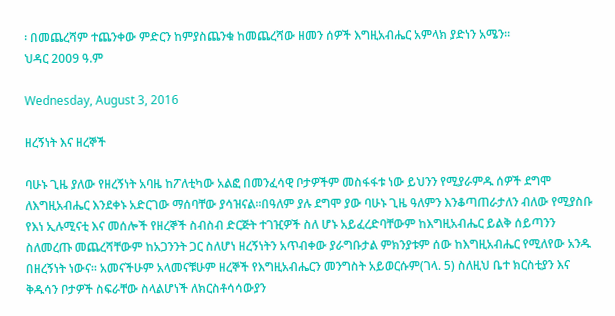፡ በመጨረሻም ተጨንቀው ምድርን ከምያስጨንቁ ከመጨረሻው ዘመን ሰዎች እግዚአብሔር አምላክ ያድነን አሜን፡፡
ህዳር 2009 ዓ.ም

Wednesday, August 3, 2016

ዘረኝነት እና ዘረኞች

ባሁኑ ጊዜ ያለው የዘረኝነት አባዜ ከፖለቲካው አልፎ በመንፈሳዊ ቦታዎችም መስፋፋቱ ነው ይህንን የሚያራምዱ ሰዎች ደግሞ ለእግዚአብሔር እንደቀኑ አድርገው ማሰባቸው ያሳዝናል፡፡በዓለም ያሉ ደግሞ ያው ባሁኑ ጊዜ ዓለምን እንቆጣጠራታለን ብለው የሚያስቡ የእነ ኢሉሚናቲ እና መሰሎች የዘረኞች ስብስብ ድርጅት ተገዢዎች ስለ ሆኑ አይፈረድባቸውም ከእግዚአብሔር ይልቅ ሰይጣንን ስለመረጡ መጨረሻቸውም ከአጋንንት ጋር ስለሆነ ዘረኝነትን አጥብቀው ያራግቡታል ምክንያቱም ሰው ከእግዚአብሔር የሚለየው አንዱ በዘረኝነት ነውና፡፡ አመናችሁም አላመናቹሁም ዘረኞች የእግዚአብሔርን መንግስት አይወርሱም(ገላ. 5) ስለዚህ ቤተ ክርስቲያን እና ቅዱሳን ቦታዎች ስፍራቸው ስላልሆነች ለክርስቶሳሳውያን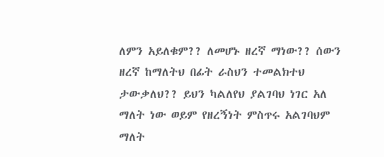ለምን አይለቁም?? ለመሆኑ ዘረኛ ማነው?? ሰውን ዘረኛ ከማለትህ በፊት ራስህን ተመልክተህ ታውቃለህ?? ይህን ካልለየህ ያልገባህ ነገር አለ ማለት ነው ወይም የዘረኝነት ምስጥሩ አልገባህም ማለት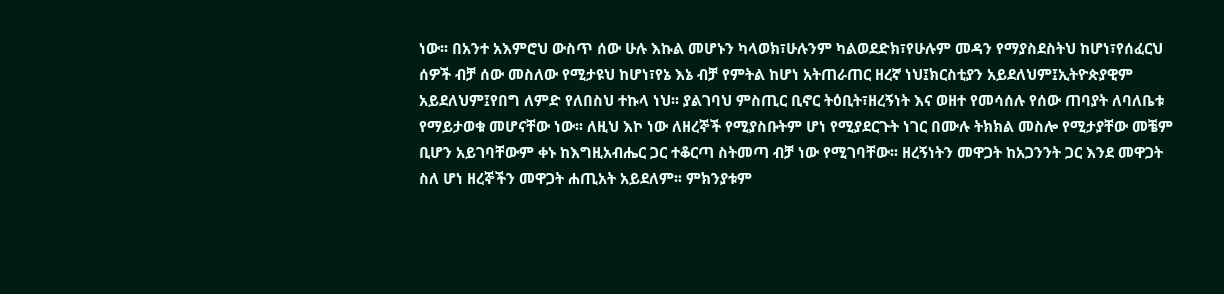ነው፡፡ በአንተ አእምሮህ ውስጥ ሰው ሁሉ እኩል መሆኑን ካላወክ፣ሁሉንም ካልወደድክ፣የሁሉም መዳን የማያስደስትህ ከሆነ፣የሰፈርህ ሰዎች ብቻ ሰው መስለው የሚታዩህ ከሆነ፣የኔ እኔ ብቻ የምትል ከሆነ አትጠራጠር ዘረኛ ነህ፤ክርስቲያን አይደለህም፤ኢትዮጵያዊም አይደለህም፤የበግ ለምድ የለበስህ ተኩላ ነህ፡፡ ያልገባህ ምስጢር ቢኖር ትዕቢት፣ዘረኝነት እና ወዘተ የመሳሰሉ የሰው ጠባያት ለባለቤቱ የማይታወቁ መሆናቸው ነው፡፡ ለዚህ እኮ ነው ለዘረኞች የሚያስቡትም ሆነ የሚያደርጉት ነገር በሙሉ ትክክል መስሎ የሚታያቸው መቼም ቢሆን አይገባቸውም ቀኑ ከእግዚአብሔር ጋር ተቆርጣ ስትመጣ ብቻ ነው የሚገባቸው፡፡ ዘረኝነትን መዋጋት ከአጋንንት ጋር እንደ መዋጋት ስለ ሆነ ዘረኞችን መዋጋት ሐጢአት አይደለም፡፡ ምክንያቱም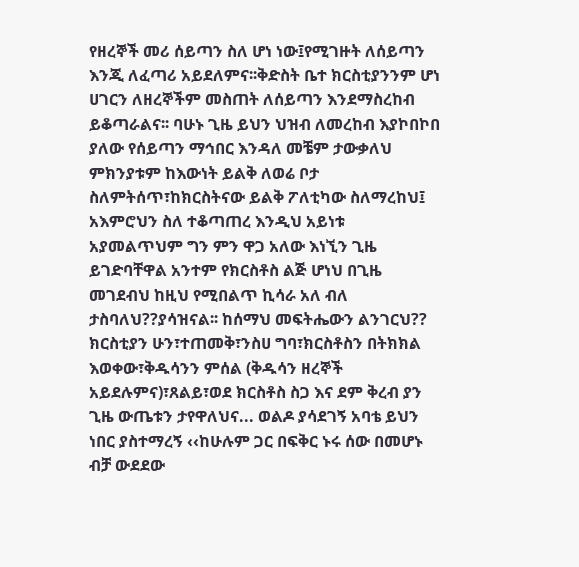የዘረኞች መሪ ሰይጣን ስለ ሆነ ነው፤የሚገዙት ለሰይጣን እንጂ ለፈጣሪ አይደለምና፡፡ቅድስት ቤተ ክርስቲያንንም ሆነ ሀገርን ለዘረኞችም መስጠት ለሰይጣን እንደማስረከብ ይቆጣራልና፡፡ ባሁኑ ጊዜ ይህን ህዝብ ለመረከብ እያኮበኮበ ያለው የሰይጣን ማኅበር እንዳለ መቼም ታውቃለህ ምክንያቱም ከእውነት ይልቅ ለወሬ ቦታ ስለምትሰጥ፣ከክርስትናው ይልቅ ፖለቲካው ስለማረከህ፤ አእምሮህን ስለ ተቆጣጠረ እንዲህ አይነቱ አያመልጥህም ግን ምን ዋጋ አለው እነኚን ጊዜ ይገድባቸዋል አንተም የክርስቶስ ልጅ ሆነህ በጊዜ መገደብህ ከዚህ የሚበልጥ ኪሳራ አለ ብለ ታስባለህ??ያሳዝናል፡፡ ከሰማህ መፍትሔውን ልንገርህ?? ክርስቲያን ሁን፣ተጠመቅ፣ንስሀ ግባ፣ክርስቶስን በትክክል እወቀው፣ቅዱሳንን ምሰል (ቅዱሳን ዘረኞች አይደሉምና)፣ጸልይ፣ወደ ክርስቶስ ስጋ እና ደም ቅረብ ያን ጊዜ ውጤቱን ታየዋለህና... ወልዶ ያሳደገኝ አባቴ ይህን ነበር ያስተማረኝ ‹‹ከሁሉም ጋር በፍቅር ኑሩ ሰው በመሆኑ ብቻ ውደደው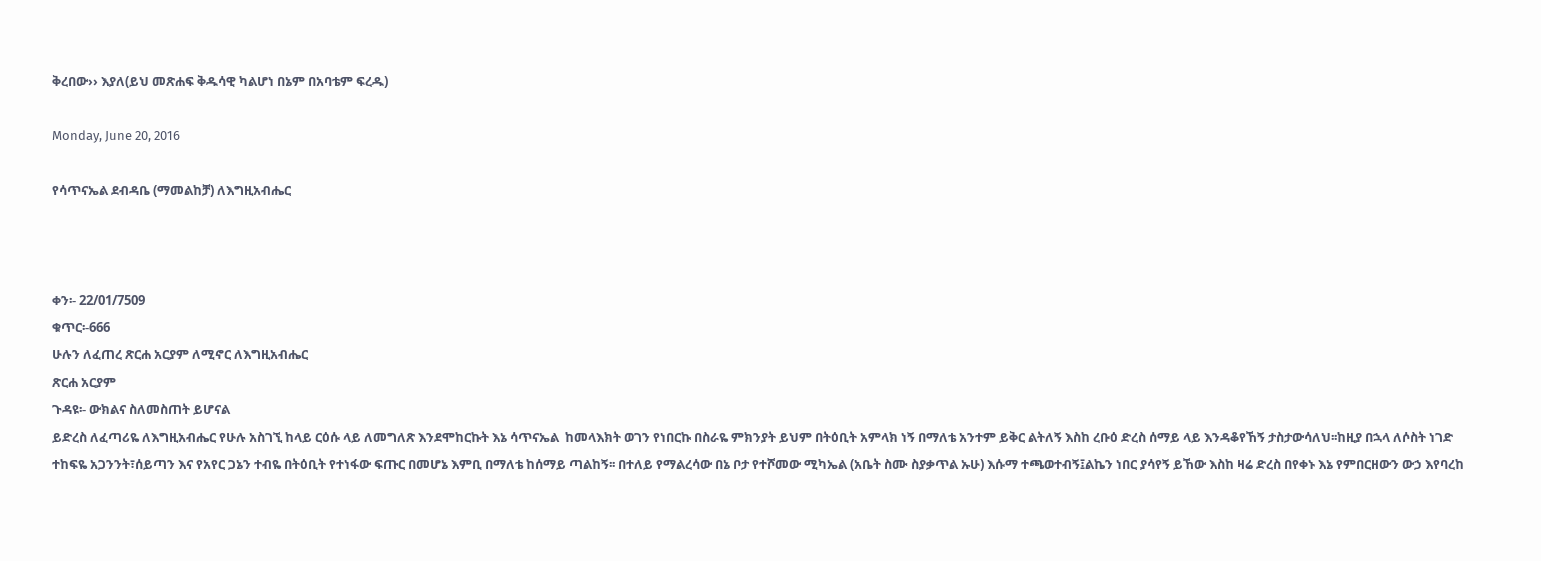ቅረበው›› እያለ(ይህ መጽሐፍ ቅዱሳዊ ካልሆነ በኔም በአባቴም ፍረዱ)

Monday, June 20, 2016

የሳጥናኤል ደብዳቤ (ማመልከቻ) ለእግዚአብሔር



ቀን፡- 22/01/7509
ቁጥር፡-666
ሁሉን ለፈጠረ ጽርሐ አርያም ለሚኖር ለእግዚአብሔር
ጽርሐ አርያም
ጉዳዩ፡- ውክልና ስለመስጠት ይሆናል
ይድረስ ለፈጣሪዬ ለእግዚአብሔር የሁሉ አስገኚ ከላይ ርዕሱ ላይ ለመግለጽ እንደሞከርኩት እኔ ሳጥናኤል  ከመላእክት ወገን የነበርኩ በስራዬ ምክንያት ይህም በትዕቢት አምላክ ነኝ በማለቴ አንተም ይቅር ልትለኝ እስከ ረቡዕ ድረስ ሰማይ ላይ እንዳቆየኸኝ ታስታውሳለህ፡፡ከዚያ በኋላ ለሶስት ነገድ ተከፍዬ አጋንንት፣ሰይጣን እና የአየር ጋኔን ተብዬ በትዕቢት የተነፋው ፍጡር በመሆኔ እምቢ በማለቴ ከሰማይ ጣልከኝ፡፡ በተለይ የማልረሳው በኔ ቦታ የተሾመው ሚካኤል (አቤት ስሙ ስያቃጥል ኡሁ) እሱማ ተጫወተብኝ፤ልኬን ነበር ያሳየኝ ይኸው እስከ ዛሬ ድረስ በየቀኑ እኔ የምበርዘውን ውኃ እየባረከ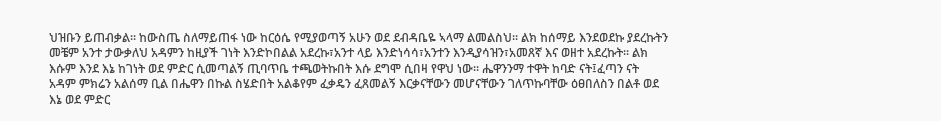ህዝቡን ይጠብቃል፡፡ ከውስጤ ስለማይጠፋ ነው ከርዕሴ የሚያወጣኝ አሁን ወደ ደብዳቤዬ ኣላማ ልመልስህ፡፡ ልክ ከሰማይ እንደወደኩ ያደረኩትን መቼም አንተ ታውቃለህ አዳምን ከዚያች ገነት እንድኮበልል አደረኩ፣አንተ ላይ እንድነሳሳ፣አንተን እንዲያሳዝን፣አመጸኛ እና ወዘተ አደረኩት፡፡ ልክ እሱም እንደ እኔ ከገነት ወደ ምድር ሲመጣልኝ ጢባጥቤ ተጫወትኩበት እሱ ደግሞ ሲበዛ የዋህ ነው፡፡ ሔዋንንማ ተዋት ከባድ ናት፤ፈጣን ናት አዳም ምክሬን አልሰማ ቢል በሔዋን በኩል ስሄድበት አልቆየም ፈቃዴን ፈጸመልኝ እርቃናቸውን መሆናቸውን ገለጥኩባቸው ዕፀበለስን በልቶ ወደ እኔ ወደ ምድር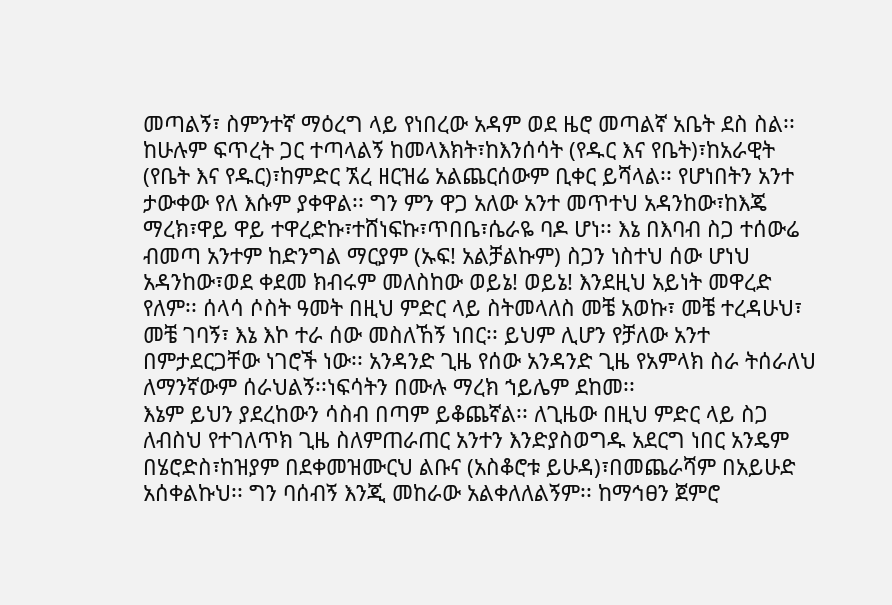መጣልኝ፣ ስምንተኛ ማዕረግ ላይ የነበረው አዳም ወደ ዜሮ መጣልኛ አቤት ደስ ስል፡፡ ከሁሉም ፍጥረት ጋር ተጣላልኝ ከመላእክት፣ከእንሰሳት (የዱር እና የቤት)፣ከአራዊት (የቤት እና የዱር)፣ከምድር ኧረ ዘርዝሬ አልጨርሰውም ቢቀር ይሻላል፡፡ የሆነበትን አንተ ታውቀው የለ እሱም ያቀዋል፡፡ ግን ምን ዋጋ አለው አንተ መጥተህ አዳንከው፣ከእጄ ማረክ፣ዋይ ዋይ ተዋረድኩ፣ተሸነፍኩ፣ጥበቤ፣ሴራዬ ባዶ ሆነ፡፡ እኔ በእባብ ስጋ ተሰውሬ ብመጣ አንተም ከድንግል ማርያም (ኡፍ! አልቻልኩም) ስጋን ነስተህ ሰው ሆነህ አዳንከው፣ወደ ቀደመ ክብሩም መለስከው ወይኔ! ወይኔ! እንደዚህ አይነት መዋረድ የለም፡፡ ሰላሳ ሶስት ዓመት በዚህ ምድር ላይ ስትመላለስ መቼ አወኩ፣ መቼ ተረዳሁህ፣ መቼ ገባኝ፣ እኔ እኮ ተራ ሰው መስለኸኝ ነበር፡፡ ይህም ሊሆን የቻለው አንተ በምታደርጋቸው ነገሮች ነው፡፡ አንዳንድ ጊዜ የሰው አንዳንድ ጊዜ የአምላክ ስራ ትሰራለህ ለማንኛውም ሰራህልኝ፡፡ነፍሳትን በሙሉ ማረክ ኀይሌም ደከመ፡፡
እኔም ይህን ያደረከውን ሳስብ በጣም ይቆጨኛል፡፡ ለጊዜው በዚህ ምድር ላይ ስጋ ለብስህ የተገለጥክ ጊዜ ስለምጠራጠር አንተን እንድያስወግዱ አደርግ ነበር አንዴም በሄሮድስ፣ከዝያም በደቀመዝሙርህ ልቡና (አስቆሮቱ ይሁዳ)፣በመጨራሻም በአይሁድ አሰቀልኩህ፡፡ ግን ባሰብኝ እንጂ መከራው አልቀለለልኝም፡፡ ከማኅፀን ጀምሮ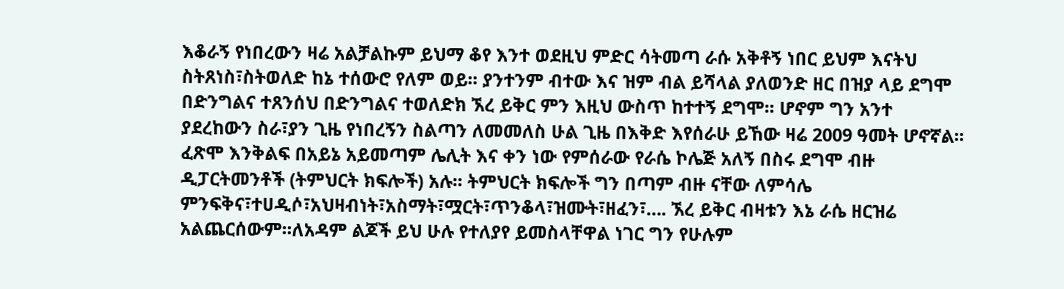እቆራኝ የነበረውን ዛሬ አልቻልኩም ይህማ ቆየ እንተ ወደዚህ ምድር ሳትመጣ ራሱ አቅቶኝ ነበር ይህም እናትህ ስትጸነስ፣ስትወለድ ከኔ ተሰውሮ የለም ወይ፡፡ ያንተንም ብተው እና ዝም ብል ይሻላል ያለወንድ ዘር በዝያ ላይ ደግሞ በድንግልና ተጸንሰህ በድንግልና ተወለድክ ኧረ ይቅር ምን እዚህ ውስጥ ከተተኝ ደግሞ፡፡ ሆኖም ግን አንተ ያደረከውን ስራ፣ያን ጊዜ የነበረኝን ስልጣን ለመመለስ ሁል ጊዜ በእቅድ እየሰራሁ ይኸው ዛሬ 2009 ዓመት ሆኖኛል፡፡ ፈጽሞ እንቅልፍ በአይኔ አይመጣም ሌሊት እና ቀን ነው የምሰራው የራሴ ኮሌጅ አለኝ በስሩ ደግሞ ብዙ ዲፓርትመንቶች (ትምህርት ክፍሎች) አሉ፡፡ ትምህርት ክፍሎች ግን በጣም ብዙ ናቸው ለምሳሌ ምንፍቅና፣ተሀዲሶ፣አህዛብነት፣አስማት፣ሟርት፣ጥንቆላ፣ዝሙት፣ዘፈን፣…. ኧረ ይቅር ብዛቱን እኔ ራሴ ዘርዝሬ አልጨርሰውም፡፡ለአዳም ልጆች ይህ ሁሉ የተለያየ ይመስላቸዋል ነገር ግን የሁሉም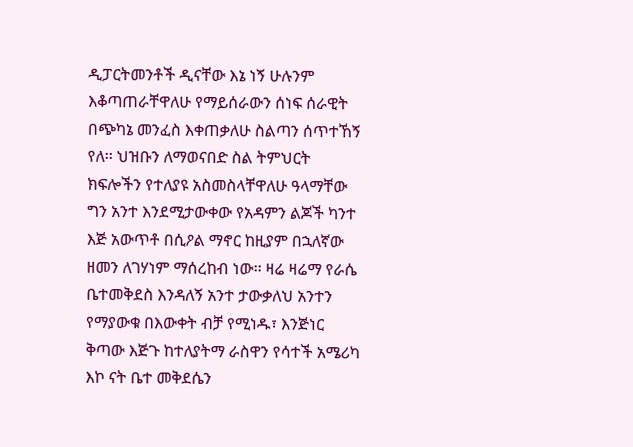ዲፓርትመንቶች ዲናቸው እኔ ነኝ ሁሉንም እቆጣጠራቸዋለሁ የማይሰራውን ሰነፍ ሰራዊት በጭካኔ መንፈስ እቀጠቃለሁ ስልጣን ሰጥተኸኝ የለ፡፡ ህዝቡን ለማወናበድ ስል ትምህርት ክፍሎችን የተለያዩ አስመስላቸዋለሁ ዓላማቸው ግን አንተ እንደሚታውቀው የአዳምን ልጆች ካንተ እጅ አውጥቶ በሲዖል ማኖር ከዚያም በኋለኛው ዘመን ለገሃነም ማሰረከብ ነው፡፡ ዛሬ ዛሬማ የራሴ ቤተመቅደስ እንዳለኝ አንተ ታውቃለህ አንተን የማያውቁ በእውቀት ብቻ የሚነዱ፣ እንጅነር ቅጣው እጅጉ ከተለያትማ ራስዋን የሳተች አሜሪካ እኮ ናት ቤተ መቅደሴን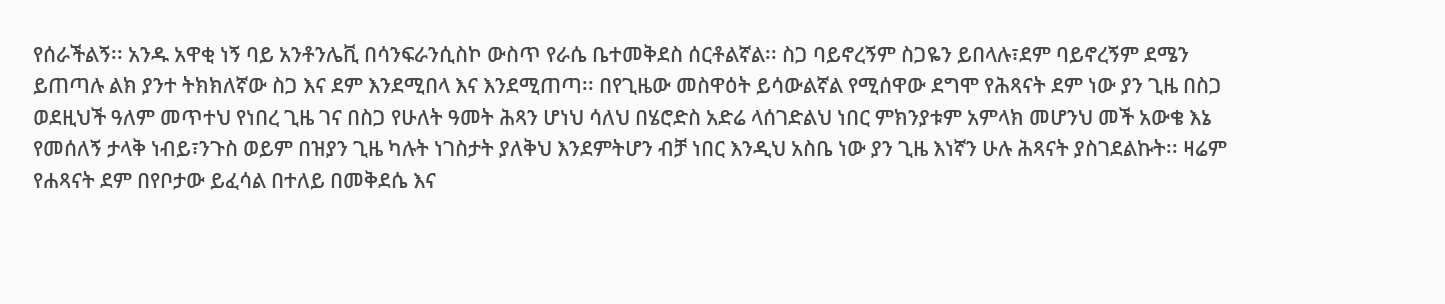የሰራችልኝ፡፡ አንዱ አዋቂ ነኝ ባይ አንቶንሌቪ በሳንፍራንሲስኮ ውስጥ የራሴ ቤተመቅደስ ሰርቶልኛል፡፡ ስጋ ባይኖረኝም ስጋዬን ይበላሉ፣ደም ባይኖረኝም ደሜን ይጠጣሉ ልክ ያንተ ትክክለኛው ስጋ እና ደም እንደሚበላ እና እንደሚጠጣ፡፡ በየጊዜው መስዋዕት ይሳውልኛል የሚሰዋው ደግሞ የሕጻናት ደም ነው ያን ጊዜ በስጋ ወደዚህች ዓለም መጥተህ የነበረ ጊዜ ገና በስጋ የሁለት ዓመት ሕጻን ሆነህ ሳለህ በሄሮድስ አድሬ ላሰገድልህ ነበር ምክንያቱም አምላክ መሆንህ መች አውቄ እኔ የመሰለኝ ታላቅ ነብይ፣ንጉስ ወይም በዝያን ጊዜ ካሉት ነገስታት ያለቅህ እንደምትሆን ብቻ ነበር እንዲህ አስቤ ነው ያን ጊዜ እነኛን ሁሉ ሕጻናት ያስገደልኩት፡፡ ዛሬም የሐጻናት ደም በየቦታው ይፈሳል በተለይ በመቅደሴ እና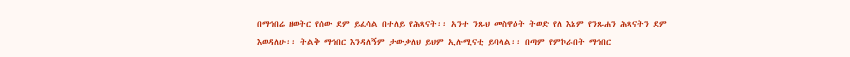በማኅበሬ ዘወትር የሰው ደም ይፈሳል በተለይ የሕጻናት፡፡ አንተ ንጹህ መስዋዕት ትወድ የለ እኔም የንጹሐን ሕጻናትን ደም እወዳለሁ፡፡ ትልቅ ማኅበር እንዳለኝም ታውቃለህ ይህም ኢሉሚናቲ ይባላል፡፡ በጣም የምኮራበት ማኅበር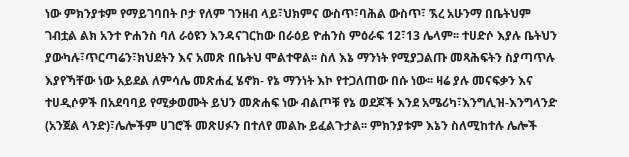ነው ምክንያቱም የማይገባበት ቦታ የለም ገንዘብ ላይ፣ህክምና ውስጥ፣ባሕል ውስጥ፣ ኧረ አሁንማ በቤትህም ገብቷል ልክ አንተ ዮሐንስ ባለ ራዕዩን እንዳናገርከው በራዕይ ዮሐንስ ምዕራፍ 12፣13 ሌላም፡፡ ተሀድሶ እያሉ ቤትህን ያውካሉ፣ጥርጣሬን፣ክህደትን እና አመጽ በቤትህ ሞልተዋል፡፡ ስለ እኔ ማንነት የሚያጋልጡ መጻሕፍትን ስያጣጥሉ እያየኻቸው ነው አይደል ለምሳሌ መጽሐፈ ሄኖክ- የኔ ማንነት እኮ የተጋለጠው በሱ ነው፡፡ ዛሬ ያሉ መናፍቃን እና ተሀዲሶዎች በአደባባይ የሚቃወሙት ይህን መጽሐፍ ነው ብልጦቹ የኔ ወደጆች እንደ አሜሪካ፣እንግሊዝ-እንግላንድ (አንጀል ላንድ)፣ሌሎችም ሀገሮች መጽሀፉን በተለየ መልኩ ይፈልጉታል፡፡ ምክንያቱም እኔን ስለሚከተሉ ሌሎች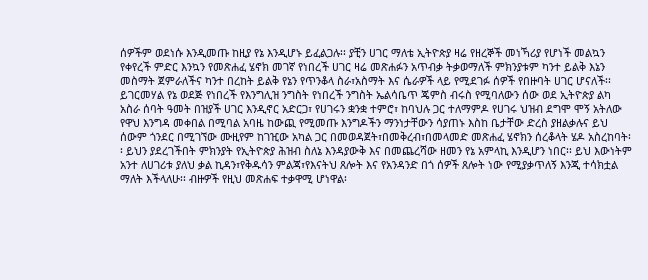ሰዎችም ወደነሱ እንዲመጡ ከዚያ የኔ እንዲሆኑ ይፈልጋሉ፡፡ ያቺን ሀገር ማለቴ ኢትዮጵያ ዛሬ የዘረኞች መነኻሪያ የሆነች መልኳን የቀየረች ምድር እንኳን የመጽሐፈ ሄኖክ መገኛ የነበረች ሀገር ዛሬ መጽሐፉን አጥብቃ ትቃወማለች ምክንያቱም ካንተ ይልቅ እኔን መስማት ጀምራለችና ካንተ በረከት ይልቅ የኔን የጥንቆላ ስራ፣አስማት እና ሴራዎች ላይ የሚደገፉ ሰዎች የበዙባት ሀገር ሆናለች፡፡ ይገርመሃል የኔ ወደጅ የነበረች የእንግሊዝ ንግስት የነበረች ንግስት ኤልሳቤጥ ጄምስ ብሩስ የሚባለውን ሰው ወደ ኢትዮጵያ ልካ አስራ ሰባት ዓመት በዝያች ሀገር እንዲኖር አድርጋ፣ የሀገሩን ቋንቋ ተምሮ፣ ከባህሉ ጋር ተለማምዶ የሀገሩ ህዝብ ደግሞ ሞኝ አትለው የዋህ እንግዳ መቀበል በሚባል አባዜ ከውጪ የሚመጡ እንግዶችን ማንነታቸውን ሳያጠኑ እስከ ቤታቸው ድረስ ያዘልቃሉና ይህ ሰውም ጎንደር በሚገኘው ሙዚየም ከገዢው አካል ጋር በመወዳጀት፣በመቅረብ፣በመላመድ መጽሐፈ ሄኖክን ሰረቆላት ሄዶ አስረከባት፡፡ ይህን ያደረገችበት ምክንያት የኢትዮጵያ ሕዝብ ስለኔ እንዳያውቅ እና በመጨረሻው ዘመን የኔ አምላኪ እንዲሆን ነበር፡፡ ይህ እውነትም አንተ ለሀገሪቱ ያለህ ቃል ኪዳን፣የቅዱሳን ምልጃ፣የእናትህ ጸሎት እና የአንዳንድ በጎ ሰዎች ጸሎት ነው የሚያቃጥለኝ እንጂ ተሳክቷል ማለት እችላለሁ፡፡ ብዙዎች የዚህ መጽሐፍ ተቃዋሚ ሆነዋል፡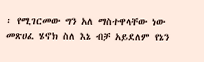፡ የሚገርመው ግን አለ ማስተዋላቸው ነው መጽሀፈ ሄኖክ ስለ እኔ ብቻ አይደለም የኔን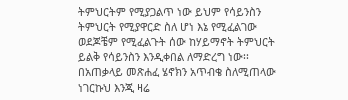ትምህርትም የሚያጋልጥ ነው ይህም የሳይንስን ትምህርት የሚያዋርድ ስለ ሆነ እኔ የሚፈልገው ወደጆቼም የሚፈልጉት ሰው ከሃይማኖት ትምህርት ይልቅ የሳይንስን እንዲቀበል ለማድረግ ነው፡፡ በአጠቃላይ መጽሐፈ ሄኖክን አጥብቄ ስለሚጠላው ነገርኩህ እንጂ ዛሬ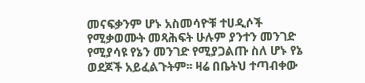መናፍቃንም ሆኑ አስመሳዮቹ ተሀዲሶች የሚቃወሙት መጻሕፍት ሁሉም ያንተን መንገድ የሚያሳዩ የኔን መንገድ የሚያጋልጡ ስለ ሆኑ የኔ ወደጆች አይፈልጉትም፡፡ ዛሬ በቤትህ ተጣብቀው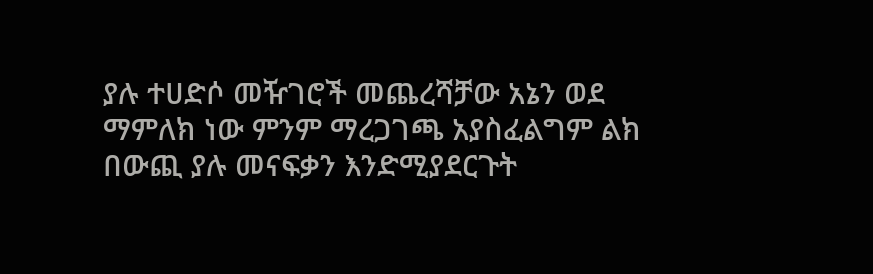ያሉ ተሀድሶ መዥገሮች መጨረሻቻው አኔን ወደ ማምለክ ነው ምንም ማረጋገጫ አያስፈልግም ልክ በውጪ ያሉ መናፍቃን እንድሚያደርጉት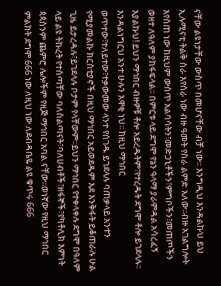ናቸው ልዩነታቸው ውስጥ በመሆናቸው ብቻ ነው፡፡ እንግዲህ እንዳልኩህ ይህ ኢሉሚናቲ ትልቅ ስራ እየሰራ ነው ብዙ ዓመት የስራ ልምድ አለው፡፡ብዙ አገልግሎት እየሰጠ ነው ከዚህም ውስጥ አልባሳትን፣መድኃኒቶችን፣ምግቦችን፣መጠጦችን ወዘተ ለዓለም ያከፋፍላል፡፡ በምርቱ ላይ ደግሞ የኔን ዓላማ ያራምዳል አሳረፈኝ እያልኩህ! ይህን ማኅበር ብዙዎቹ ቶሎ አይረዱትም፣የተረዱት ደግሞ ቶሎ ይገደላሉ፡፡ እንዳልነግርህ አንተ ሁሉን አዋቂ ነህ፡፡ ከዚህ ማኅበር ወጥተው፣ተለይተው፣ተቃውመው ላንተ የሰገዱ ይገደላሉ ባጠቃላይ አንተን የሚያመልኩ ክርስቲያኖች በዚህ ማኅበር አይወደዱም እደ እንቅፋት ይቆጠራሉ ሁል ጊዜ ይታረዳሉ፣ይገደላሉ ቦታም የላቸውም፡፡ይህን ማኅበር የተቀላቀሉ ደግሞ በዓለም ላይ ልዩ ትኩረት የተሰጣቸው ባለስልጣናት፣ባለሀብቶች፣ዘፋኞች፣የካቶሊክ እምነት ጳጳስንም ጨምሮ ሌሎችም የዚጅ ማኅበር አባል ናቸው፡፡ወነኛው የዚህ ማኅበር ምልክት ደግሞ 666 ነው ለዚህ ነው ለደብዳቤዬ ልዩ ቁጥሩ 666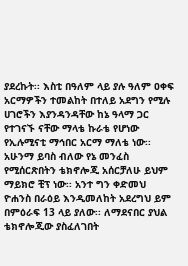ያደረኩት፡፡ እስቲ በዓለም ላይ ያሉ ዓለም ዐቀፍ አርማዎችን ተመልከት በተለይ አደግን የሚሉ ሀገሮችን እያንዳንዳቸው ከኔ ዓላማ ጋር የተገናኙ ናቸው ማላቴ ኩራቴ የሆነው የኢሉሚናቲ ማኅበር አርማ ማለቴ ነው፡፡ አሁንማ ይባስ ብለው የኔ መንፈስ የሚሰርጽበትን ቴክኖሎጂ አሰርቻለሁ ይህም ማይክሮ ቺፕ ነው፡፡ አንተ ግን ቀድመህ ዮሐንስ በራዕይ እንዲመለከት አደረግህ ይም በምዕራፍ 13 ላይ ያለው፡፡ ለማደናበር ያህል ቴክኖሎጂው ያስፈለገበት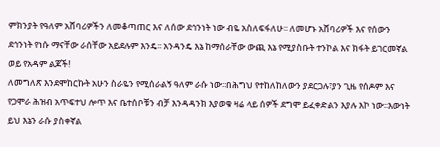ምክንያት የዓለም አሸባሪዎችን ለመቆጣጠር እና ለሰው ደኅንነት ነው ብዬ አስለፍፋለሁ፡፡ ለመሆኑ አሸባሪዎች እና የሰውን ደኅንነት የነሱ ማናቸው ራሰቸው አይደሉም እንዴ፡፡ አንዳንዴ እኔ ከማሰራቸው ውጪ እኔ የሚያስቡት ተንኮል እና ክፋት ይገርመኛል ወይ የአዳም ልጆች!
ለመግለጽ እንደሞከርኩት አሁን ስራዬን የሚሰራልኝ ዓለም ራሱ ነው፡፡በሕግህ የተከለከለውን ያደርጋሉ፣ያን ጊዜ የሰዶም እና የጋሞራ ሕዝብ አጥፍተህ ሎጥ እና ቤተሰቦቹን ብቻ እንዳዳንክ እያወቁ ዛሬ ላይ ሰዎች ደግሞ ይፈቀድልን እያሉ እኮ ነው፡፡እውነት ይህ እኔን ራሱ ያስቀኛል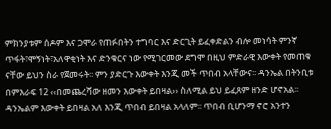ምክንያቱም ሰዶም እና ጋሞራ የጠፉበትን ተግባር እና ድርጊት ይፈቀድልን ብሎ መነሳት ምንኛ ጥፋት፣ሞኝነት፣አለዋቂነት እና ድንቁርና ነው የሚገርመው ደግሞ በዚህ ምድራዊ እውቀት የመጠቁ ናቸው ይህን ስራ የጀመሩት፡፡ ምን ያድርጉ እውቀት እንጂ መች ጥበብ አላቸውና፡፡ ዳንኤል በትንቢቱ በምእራፍ 12 ‹‹በመጨረሻው ዘመን እውቀት ይበዛል›› ስለሚል ይህ ይፈጸም ዘንድ ሆኖአል፡፡ ዳንኤልም እውቀት ይበዛል አለ እንጂ ጥበብ ይበዛል አላለም፡፡ ጥበብ ቢሆንማ ኖሮ አንተን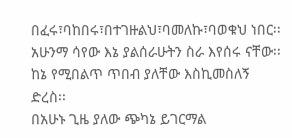በፈሩ፣ባከበሩ፣በተገዙልህ፣ባመለኩ፣ባወቁህ ነበር፡፡ አሁንማ ሳየው እኔ ያልሰራሁትን ስራ እየሰሩ ናቸው፡፡ ከኔ የሚበልጥ ጥበብ ያለቸው እስኪመስለኝ ድረስ፡፡
በአሁኑ ጊዜ ያለው ጭካኔ ይገርማል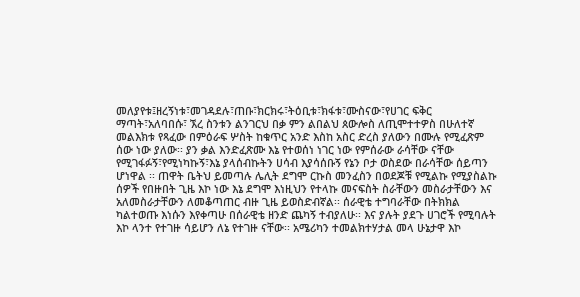መለያየቱ፤ዘረኝነቱ፣መገዳደሉ፣ጠቡ፣ክርክሩ፣ትዕቢቱ፣ክፋቱ፣ሙስናው፣የሀገር ፍቅር ማጣት፣አለባበሱ፣ ኧረ ስንቱን ልንገርህ በቃ ምን ልበልህ ጰውሎስ ለጢሞተተዎስ በሁለተኛ መልእክቱ የጻፈው በምዕራፍ ሦስት ከቁጥር አንድ እስከ አስር ድረስ ያለውን በሙሉ የሚፈጽም ሰው ነው ያለው፡፡ ያን ቃል እንድፈጽሙ እኔ የተወሰነ ነገር ነው የምሰራው ራሳቸው ናቸው የሚገፋፉኝ፣የሚነካኩኝ፣እኔ ያላሰብኩትን ሀሳብ እያሳሰቡኝ የኔን ቦታ ወስደው በራሳቸው ሰይጣን ሆነዋል ፡፡ ጠዋት ቤትህ ይመጣሉ ሌሊት ደግሞ ርኩስ መንፈስን በወደጆቹ የሚልኩ የሚያስልኩ ሰዎች የበዙበት ጊዜ እኮ ነው እኔ ደግሞ እነዚህን የተላኩ መናፍስት ስራቸውን መስራታቸውን እና አለመስራታቸውን ለመቆጣጠር ብዙ ጊዜ ይወስድብኛል፡፡ ሰራዊቴ ተግባራቸው በትክክል ካልተወጡ እነሱን እየቀጣሁ በሰራዊቴ ዘንድ ጨካኝ ተብያለሁ፡፡ እና ያሉት ያደጉ ሀገሮች የሚባሉት እኮ ላንተ የተገዙ ሳይሆን ለኔ የተገዙ ናቸው፡፡ አሜሪካን ተመልክተሃታል መላ ሁኔታዋ እኮ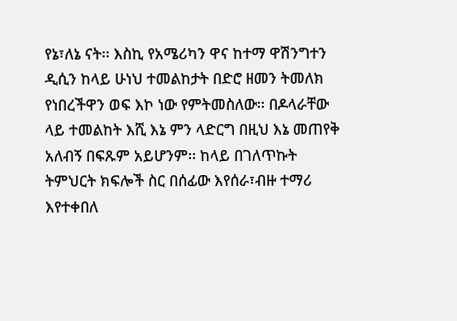የኔ፣ለኔ ናት፡፡ እስኪ የአሜሪካን ዋና ከተማ ዋሽንግተን ዲሲን ከላይ ሁነህ ተመልከታት በድሮ ዘመን ትመለክ የነበረችዋን ወፍ እኮ ነው የምትመስለው፡፡ በዶላራቸው ላይ ተመልከት እሺ እኔ ምን ላድርግ በዚህ እኔ መጠየቅ አለብኝ በፍጹም አይሆንም፡፡ ከላይ በገለጥኩት ትምህርት ክፍሎች ስር በሰፊው እየሰራ፣ብዙ ተማሪ እየተቀበለ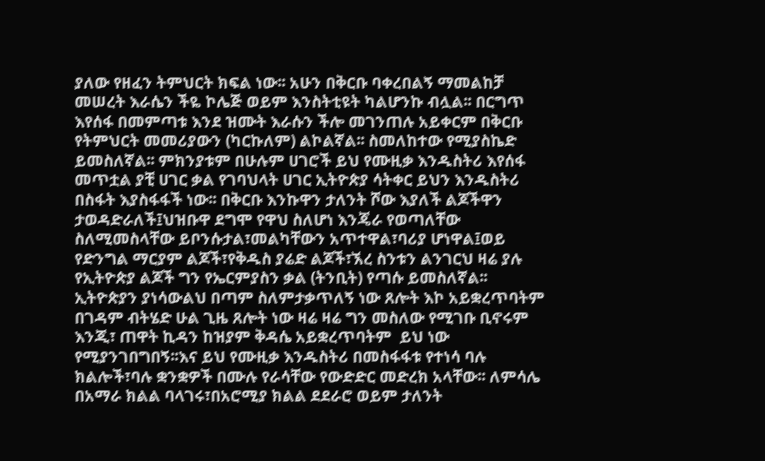ያለው የዘፈን ትምህርት ክፍል ነው፡፡ አሁን በቅርቡ ባቀረበልኝ ማመልከቻ መሠረት እራሴን ችዬ ኮሌጅ ወይም እንስትቲዩት ካልሆንኩ ብሏል፡፡ በርግጥ እየሰፋ በመምጣቱ እንደ ዝሙት እራሱን ችሎ መገንጠሉ አይቀርም በቅርቡ የትምህርት መመሪያውን (ካርኩለም) ልኮልኛል፡፡ ስመለከተው የሚያስኬድ ይመስለኛል፡፡ ምክንያቱም በሁሉም ሀገሮች ይህ የሙዚቃ እንዱስትሪ እየሰፋ መጥቷል ያቺ ሀገር ቃል የገባህላት ሀገር ኢትዮጵያ ሳትቀር ይህን እንዱስትሪ በስፋት እያስፋፋች ነው፡፡ በቅርቡ እንኩዋን ታለንት ሾው እያለች ልጆችዋን ታወዳድራለች፤ህዝቡዋ ደግሞ የዋህ ስለሆነ እንጄራ የወጣለቸው ስለሚመስላቸው ይቦንሱታል፣መልካቸውን አጥተዋል፣ባሪያ ሆነዋል፤ወይ የድንግል ማርያም ልጆች፣የቅዱስ ያሬድ ልጆች፣ኧረ ስንቱን ልንገርህ ዛሬ ያሉ የኢትዮጵያ ልጆች ግን የኤርምያስን ቃል (ትንቢት) የጣሱ ይመስለኛል፡፡ ኢትዮጵያን ያነሳውልህ በጣም ስለምታቃጥለኝ ነው ጸሎት እኮ አይቋረጥባትም በገዳም ብትሄድ ሁል ጊዜ ጸሎት ነው ዛሬ ዛሬ ግን መስለው የሚገቡ ቢኖሩም እንጂ፣ ጠዋት ኪዳን ከዝያም ቅዳሴ አይቋረጥባትም  ይህ ነው የሚያንገበግበኝ፡፡እና ይህ የሙዚቃ እንዱስትሪ በመስፋፋቱ የተነሳ ባሉ ክልሎች፣ባሉ ቋንቋዎች በሙሉ የራሳቸው የውድድር መድረክ አላቸው፡፡ ለምሳሌ በአማራ ክልል ባላገሩ፣በአሮሚያ ክልል ደደራሮ ወይም ታለንት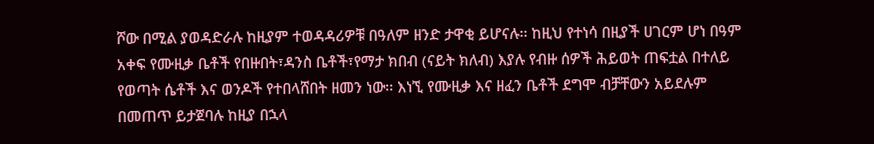ሾው በሚል ያወዳድራሉ ከዚያም ተወዳዳሪዎቹ በዓለም ዘንድ ታዋቂ ይሆናሉ፡፡ ከዚህ የተነሳ በዚያች ሀገርም ሆነ በዓም አቀፍ የሙዚቃ ቤቶች የበዙበት፣ዳንስ ቤቶች፣የማታ ክበብ (ናይት ክለብ) እያሉ የብዙ ሰዎች ሕይወት ጠፍቷል በተለይ የወጣት ሴቶች እና ወንዶች የተበላሸበት ዘመን ነው፡፡ እነኚ የሙዚቃ እና ዘፈን ቤቶች ደግሞ ብቻቸውን አይደሉም በመጠጥ ይታጀባሉ ከዚያ በኋላ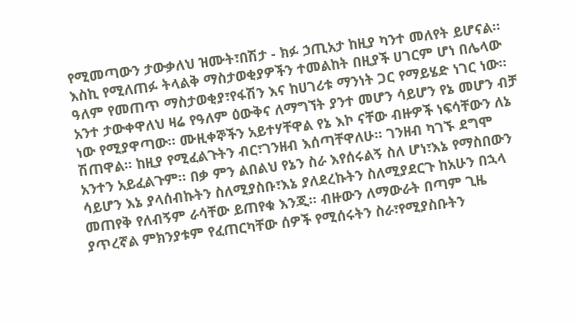የሚመጣውን ታውቃለህ ዝሙት፣በሽታ - ክፉ ኃጢአታ ከዚያ ካንተ መለየት ይሆናል፡፡ እስኪ የሚለጠፉ ትላልቅ ማስታወቂያዎችን ተመልከት በዚያች ሀገርም ሆነ በሌላው ዓለም የመጠጥ ማስታወቂያ፣የፋሽን እና ከሀገሪቱ ማንነት ጋር የማይሄድ ነገር ነው፡፡አንተ ታውቀዋለህ ዛሬ የዓለም ዕውቅና ለማግኘት ያንተ መሆን ሳይሆን የኔ መሆን ብቻ ነው የሚያዋጣው፡፡ ሙዚቀኞችን አይተሃቸዋል የኔ እኮ ናቸው ብዙዎች ነፍሳቸውን ለኔ ሽጠዋል፡፡ ከዚያ የሚፈልጉትን ብር፣ገንዘብ እሰጣቸዋለሁ፡፡ ገንዘብ ካገኙ ደግሞ አንተን አይፈልጉም፡፡ በቃ ምን ልበልህ የኔን ስራ እየሰሩልኝ ስለ ሆነ፣እኔ የማስበውን ሳይሆን እኔ ያላሰብኩትን ስለሚያስቡ፣እኔ ያለደረኩትን ስለሚያደርጉ ከአሁን በኋላ መጠየቅ የለብኝም ራሳቸው ይጠየቁ እንጂ፡፡ ብዙውን ለማውራት በጣም ጊዜ ያጥረኛል ምክንያቱም የፈጠርካቸው ሰዎች የሚሰሩትን ስራ፣የሚያስቡትን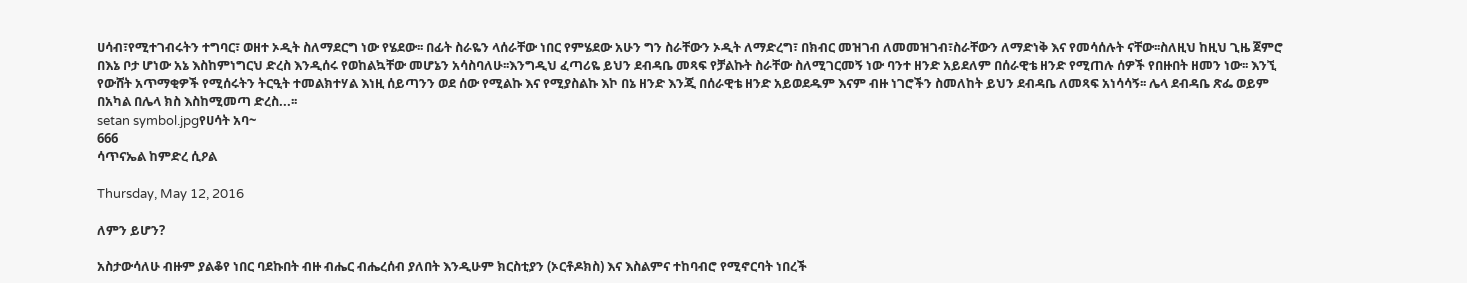ሀሳብ፣የሚተገብሩትን ተግባር፣ ወዘተ ኦዲት ስለማደርግ ነው የሄደው፡፡ በፊት ስራዬን ላሰራቸው ነበር የምሄደው አሁን ግን ስራቸውን ኦዲት ለማድረግ፣ በክብር መዝገብ ለመመዝገብ፣ስራቸውን ለማድነቅ እና የመሳሰሉት ናቸው፡፡ስለዚህ ከዚህ ጊዜ ጀምሮ በእኔ ቦታ ሆነው አኔ እስከምነግርህ ድረስ እንዲሰሩ የወከልኳቸው መሆኔን አሳስባለሁ፡፡እንግዲህ ፈጣሪዬ ይህን ደብዳቤ መጻፍ የቻልኩት ስራቸው ስለሚገርመኝ ነው ባንተ ዘንድ አይደለም በሰራዊቴ ዘንድ የሚጠሉ ሰዎች የበዙበት ዘመን ነው፡፡ እንኚ የውሸት አጥማቂዎች የሚሰሩትን ትርዒት ተመልክተሃል እነዚ ሰይጣንን ወደ ሰው የሚልኩ እና የሚያስልኩ እኮ በኔ ዘንድ እንጂ በሰራዊቴ ዘንድ አይወደዱም እናም ብዙ ነገሮችን ስመለከት ይህን ደብዳቤ ለመጻፍ አነሳሳኝ፡፡ ሌላ ደብዳቤ ጽፌ ወይም በአካል በሌላ ክስ እስከሚመጣ ድረስ...፡፡
setan symbol.jpgየሀሳት አባ~
666
ሳጥናኤል ከምድረ ሲዖል

Thursday, May 12, 2016

ለምን ይሆን?

አስታውሳለሁ ብዙም ያልቆየ ነበር ባደኩበት ብዙ ብሔር ብሔረሰብ ያለበት እንዲሁም ክርስቲያን (ኦርቶዶክስ) እና እስልምና ተከባብሮ የሚኖርባት ነበረች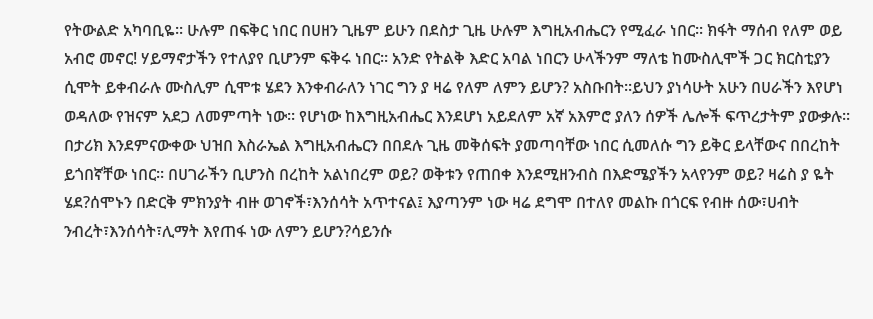የትውልድ አካባቢዬ፡፡ ሁሉም በፍቅር ነበር በሀዘን ጊዜም ይሁን በደስታ ጊዜ ሁሉም እግዚአብሔርን የሚፈራ ነበር፡፡ ክፋት ማሰብ የለም ወይ አብሮ መኖር! ሃይማኖታችን የተለያየ ቢሆንም ፍቅሩ ነበር፡፡ አንድ የትልቅ እድር አባል ነበርን ሁላችንም ማለቴ ከሙስሊሞች ጋር ክርስቲያን ሲሞት ይቀብራሉ ሙስሊም ሲሞቱ ሄደን እንቀብራለን ነገር ግን ያ ዛሬ የለም ለምን ይሆን? አስቡበት፡፡ይህን ያነሳሁት አሁን በሀራችን እየሆነ ወዳለው የዝናም አደጋ ለመምጣት ነው፡፡ የሆነው ከእግዚአብሔር እንደሆነ አይደለም አኛ አእምሮ ያለን ሰዎች ሌሎች ፍጥረታትም ያውቃሉ፡፡ በታሪክ እንደምናውቀው ህዝበ እስራኤል እግዚአብሔርን በበደሉ ጊዜ መቅሰፍት ያመጣባቸው ነበር ሲመለሱ ግን ይቅር ይላቸውና በበረከት ይጎበኛቸው ነበር፡፡ በሀገራችን ቢሆንስ በረከት አልነበረም ወይ? ወቅቱን የጠበቀ እንደሚዘንብስ በእድሜያችን አላየንም ወይ? ዛሬስ ያ ዬት ሄደ?ሰሞኑን በድርቅ ምክንያት ብዙ ወገኖች፣እንሰሳት አጥተናል፤ እያጣንም ነው ዛሬ ደግሞ በተለየ መልኩ በጎርፍ የብዙ ሰው፣ሀብት ንብረት፣እንሰሳት፣ሊማት እየጠፋ ነው ለምን ይሆን?ሳይንሱ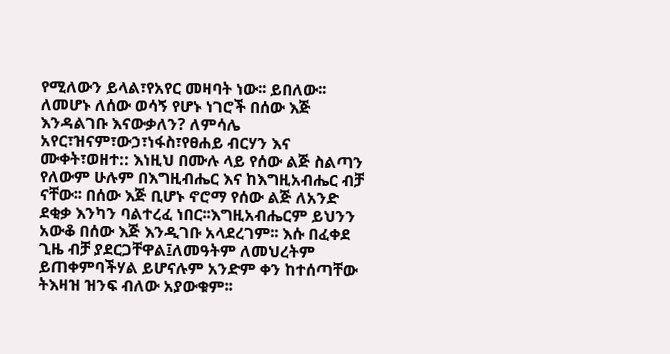የሚለውን ይላል፣የአየር መዛባት ነው፡፡ ይበለው፡፡ ለመሆኑ ለሰው ወሳኝ የሆኑ ነገሮች በሰው እጅ እንዳልገቡ እናውቃለን? ለምሳሌ አየር፣ዝናም፣ውኃ፣ነፋስ፣የፀሐይ ብርሃን እና ሙቀት፣ወዘተ:: እነዚህ በሙሉ ላይ የሰው ልጅ ስልጣን የለውም ሁሉም በእግዚብሔር እና ከእግዚአብሔር ብቻ ናቸው፡፡ በሰው እጅ ቢሆኑ ኖሮማ የሰው ልጅ ለአንድ ደቂቃ እንካን ባልተረፈ ነበር፡፡እግዚአብሔርም ይህንን አውቆ በሰው እጅ እንዲገቡ አላደረገም፡፡ እሱ በፈቀደ ጊዜ ብቻ ያደርጋቸዋል፤ለመዓትም ለመህረትም ይጠቀምባችሃል ይሆናሉም አንድም ቀን ከተሰጣቸው ትእዛዝ ዝንፍ ብለው አያውቁም፡፡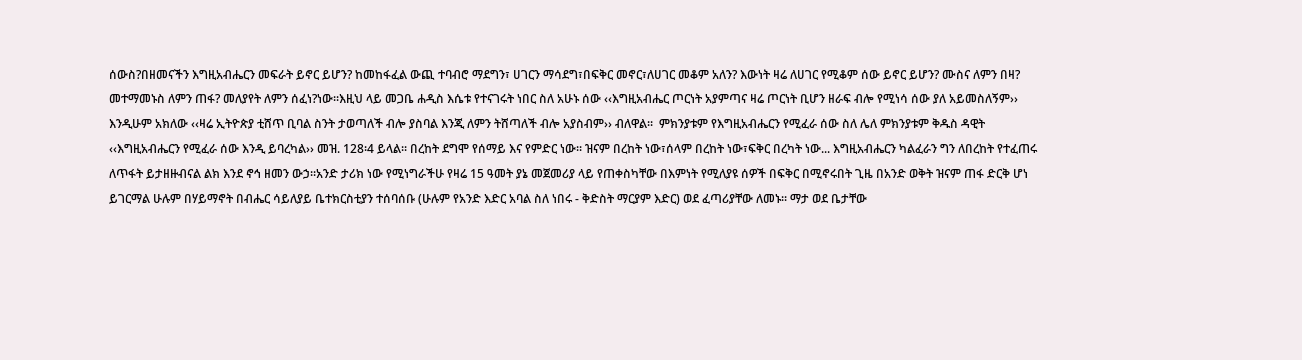ሰውስ?በዘመናችን እግዚአብሔርን መፍራት ይኖር ይሆን? ከመከፋፈል ውጪ ተባብሮ ማደግን፣ ሀገርን ማሳደግ፣በፍቅር መኖር፣ለሀገር መቆም አለን? እውነት ዛሬ ለሀገር የሚቆም ሰው ይኖር ይሆን? ሙስና ለምን በዛ? መተማመኑስ ለምን ጠፋ? መለያየት ለምን ሰፈነ?ነው፡፡እዚህ ላይ መጋቤ ሐዲስ እሴቱ የተናገሩት ነበር ስለ አሁኑ ሰው ‹‹እግዚአብሔር ጦርነት አያምጣና ዛሬ ጦርነት ቢሆን ዘራፍ ብሎ የሚነሳ ሰው ያለ አይመስለኝም›› እንዲሁም አክለው ‹‹ዛሬ ኢትዮጵያ ቲሸጥ ቢባል ስንት ታወጣለች ብሎ ያስባል እንጂ ለምን ትሸጣለች ብሎ አያስብም›› ብለዋል፡፡  ምክንያቱም የእግዚአብሔርን የሚፈራ ሰው ስለ ሌለ ምክንያቱም ቅዱስ ዳዊት ‹‹እግዚአብሔርን የሚፈራ ሰው እንዲ ይባረካል›› መዝ. 128፡4 ይላል፡፡ በረከት ደግሞ የሰማይ እና የምድር ነው፡፡ ዝናም በረከት ነው፣ሰላም በረከት ነው፣ፍቅር በረካት ነው... እግዚአብሔርን ካልፈራን ግን ለበረከት የተፈጠሩ ለጥፋት ይታዘዙብናል ልክ እንደ ኖኅ ዘመን ውኃ፡፡አንድ ታሪክ ነው የሚነግራችሁ የዛሬ 15 ዓመት ያኔ መጀመሪያ ላይ የጠቀስካቸው በእምነት የሚለያዩ ሰዎች በፍቅር በሚኖሩበት ጊዜ በአንድ ወቅት ዝናም ጠፋ ድርቅ ሆነ ይገርማል ሁሉም በሃይማኖት በብሔር ሳይለያይ ቤተክርስቲያን ተሰባሰቡ (ሁሉም የአንድ እድር አባል ስለ ነበሩ - ቅድስት ማርያም እድር) ወደ ፈጣሪያቸው ለመኑ፡፡ ማታ ወደ ቤታቸው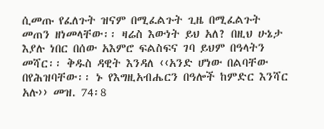ሲመጡ የፈለጉት ዝናም በሚፈልጉት ጊዜ በሚፈልጉት መጠን ዘነመላቸው፡፡ ዛሬስ እውነት ይህ አለ? በዚህ ሁኔታ እያሉ ነበር በሰው አእምሮ ፍልስፍና ገባ ይህም በዓላትን መሻር፡፡ ቅዱስ ዳዊት እንዳለ ‹‹አንድ ሆነው በልባቸው በየሕዝባቸው፡፡ ኑ የእግዚአብሔርን በዓሎች ከምድር እንሻር አሉ›› መዝ. 74፡8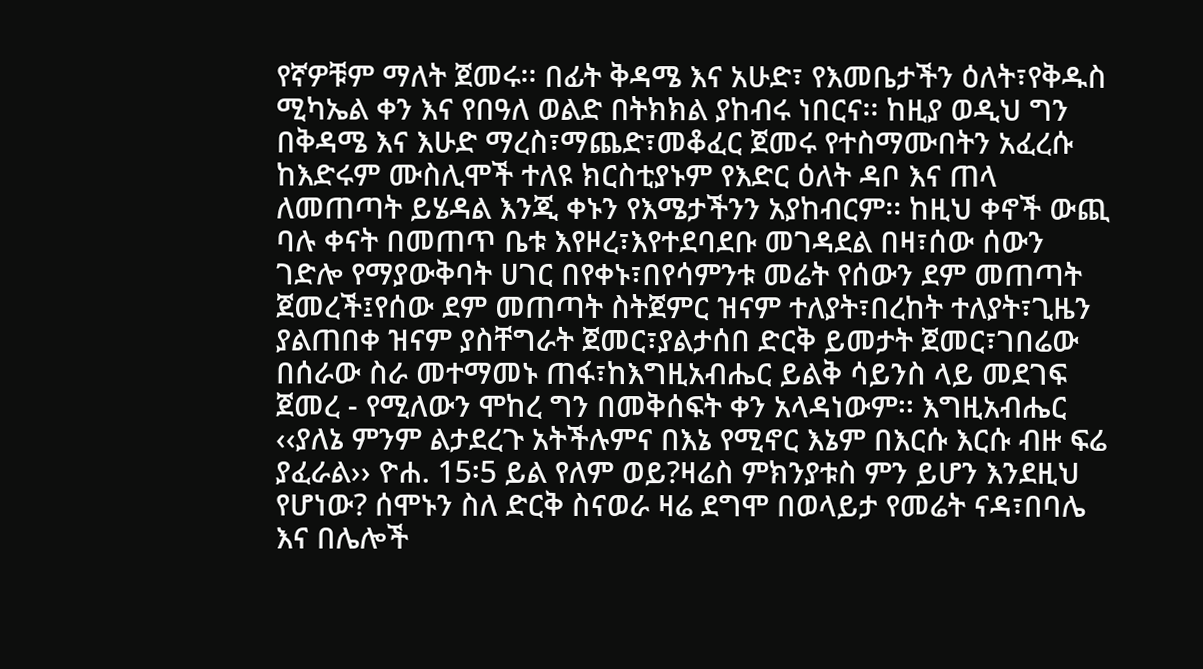የኛዎቹም ማለት ጀመሩ፡፡ በፊት ቅዳሜ እና አሁድ፣ የእመቤታችን ዕለት፣የቅዱስ ሚካኤል ቀን እና የበዓለ ወልድ በትክክል ያከብሩ ነበርና፡፡ ከዚያ ወዲህ ግን በቅዳሜ እና እሁድ ማረስ፣ማጨድ፣መቆፈር ጀመሩ የተስማሙበትን አፈረሱ ከእድሩም ሙስሊሞች ተለዩ ክርስቲያኑም የእድር ዕለት ዳቦ እና ጠላ ለመጠጣት ይሄዳል እንጂ ቀኑን የእሜታችንን አያከብርም፡፡ ከዚህ ቀኖች ውጪ ባሉ ቀናት በመጠጥ ቤቱ እየዞረ፣እየተደባደቡ መገዳደል በዛ፣ሰው ሰውን ገድሎ የማያውቅባት ሀገር በየቀኑ፣በየሳምንቱ መሬት የሰውን ደም መጠጣት ጀመረች፤የሰው ደም መጠጣት ስትጀምር ዝናም ተለያት፣በረከት ተለያት፣ጊዜን ያልጠበቀ ዝናም ያስቸግራት ጀመር፣ያልታሰበ ድርቅ ይመታት ጀመር፣ገበሬው በሰራው ስራ መተማመኑ ጠፋ፣ከእግዚአብሔር ይልቅ ሳይንስ ላይ መደገፍ ጀመረ - የሚለውን ሞከረ ግን በመቅሰፍት ቀን አላዳነውም፡፡ እግዚአብሔር ‹‹ያለኔ ምንም ልታደረጉ አትችሉምና በእኔ የሚኖር እኔም በእርሱ እርሱ ብዙ ፍሬ ያፈራል›› ዮሐ. 15፡5 ይል የለም ወይ?ዛሬስ ምክንያቱስ ምን ይሆን እንደዚህ የሆነው? ሰሞኑን ስለ ድርቅ ስናወራ ዛሬ ደግሞ በወላይታ የመሬት ናዳ፣በባሌ እና በሌሎች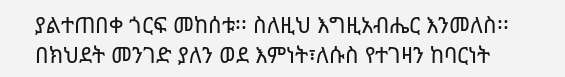ያልተጠበቀ ጎርፍ መከሰቱ፡፡ ስለዚህ እግዚአብሔር እንመለስ፡፡ በክህደት መንገድ ያለን ወደ እምነት፣ለሱስ የተገዛን ከባርነት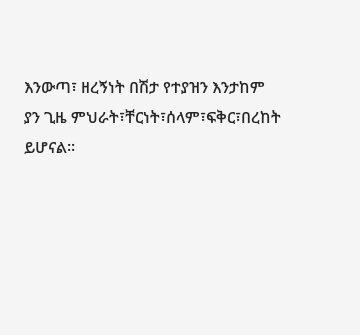እንውጣ፣ ዘረኝነት በሽታ የተያዝን እንታከም ያን ጊዜ ምህራት፣ቸርነት፣ሰላም፣ፍቅር፣በረከት ይሆናል፡፡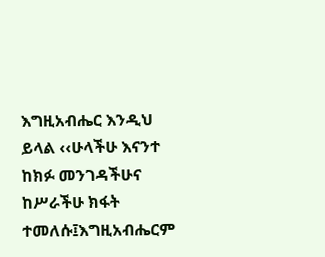እግዚአብሔር እንዲህ ይላል ‹‹ሁላችሁ እናንተ ከክፉ መንገዳችሁና ከሥራችሁ ክፋት ተመለሱ፤እግዚአብሔርም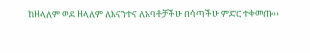ከዘላለም ወደ ዘላለም ለእናንተና ለአባቶቻችሁ በሳጣችሁ ምድር ተቀመጡ››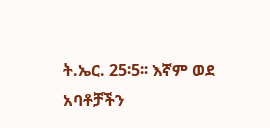ት.ኤር. 25፡5፡፡ እኛም ወደ አባቶቻችን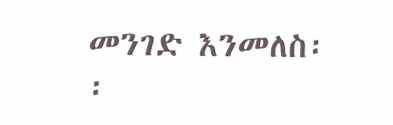መንገድ እንመለስ፡፡